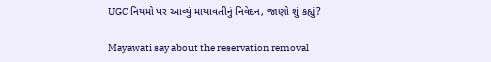UGC નિયમો પર આવ્યું માયાવતીનું નિવેદન, જાણો શું કહ્યું?

Mayawati say about the reservation removal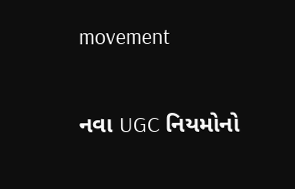movement

નવા UGC નિયમોનો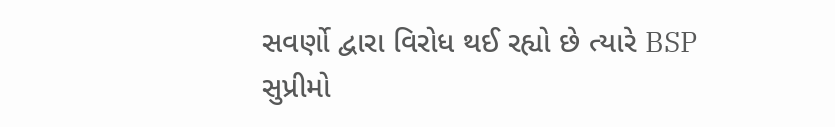સવર્ણો દ્વારા વિરોધ થઈ રહ્યો છે ત્યારે BSP સુપ્રીમો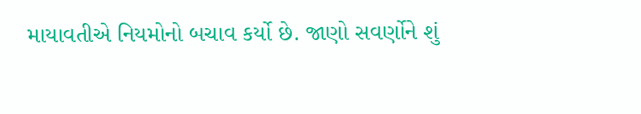માયાવતીએ નિયમોનો બચાવ કર્યો છે. જાણો સવર્ણોને શું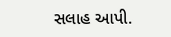સલાહ આપી.